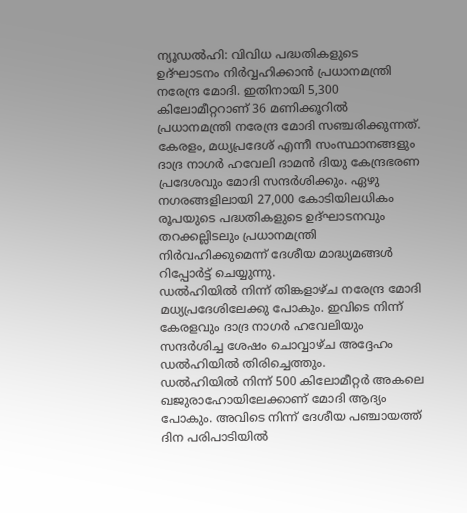ന്യൂഡൽഹി: വിവിധ പദ്ധതികളുടെ ഉദ്ഘാടനം നിർവ്വഹിക്കാൻ പ്രധാനമന്ത്രി നരേന്ദ്ര മോദി. ഇതിനായി 5,300 കിലോമീറ്ററാണ് 36 മണിക്കൂറിൽ പ്രധാനമന്ത്രി നരേന്ദ്ര മോദി സഞ്ചരിക്കുന്നത്. കേരളം, മധ്യപ്രദേശ് എന്നീ സംസ്ഥാനങ്ങളും ദാദ്ര നാഗർ ഹവേലി ദാമൻ ദിയു കേന്ദ്രഭരണ പ്രദേശവും മോദി സന്ദർശിക്കും. ഏഴു നഗരങ്ങളിലായി 27,000 കോടിയിലധികം രൂപയുടെ പദ്ധതികളുടെ ഉദ്ഘാടനവും തറക്കല്ലിടലും പ്രധാനമന്ത്രി നിർവഹിക്കുമെന്ന് ദേശീയ മാദ്ധ്യമങ്ങൾ റിപ്പോർട്ട് ചെയ്യുന്നു.
ഡൽഹിയിൽ നിന്ന് തിങ്കളാഴ്ച നരേന്ദ്ര മോദി മധ്യപ്രദേശിലേക്കു പോകും. ഇവിടെ നിന്ന് കേരളവും ദാദ്ര നാഗർ ഹവേലിയും സന്ദർശിച്ച ശേഷം ചൊവ്വാഴ്ച അദ്ദേഹം ഡൽഹിയിൽ തിരിച്ചെത്തും.
ഡൽഹിയിൽ നിന്ന് 500 കിലോമീറ്റർ അകലെ ഖജുരാഹോയിലേക്കാണ് മോദി ആദ്യം പോകും. അവിടെ നിന്ന് ദേശീയ പഞ്ചായത്ത് ദിന പരിപാടിയിൽ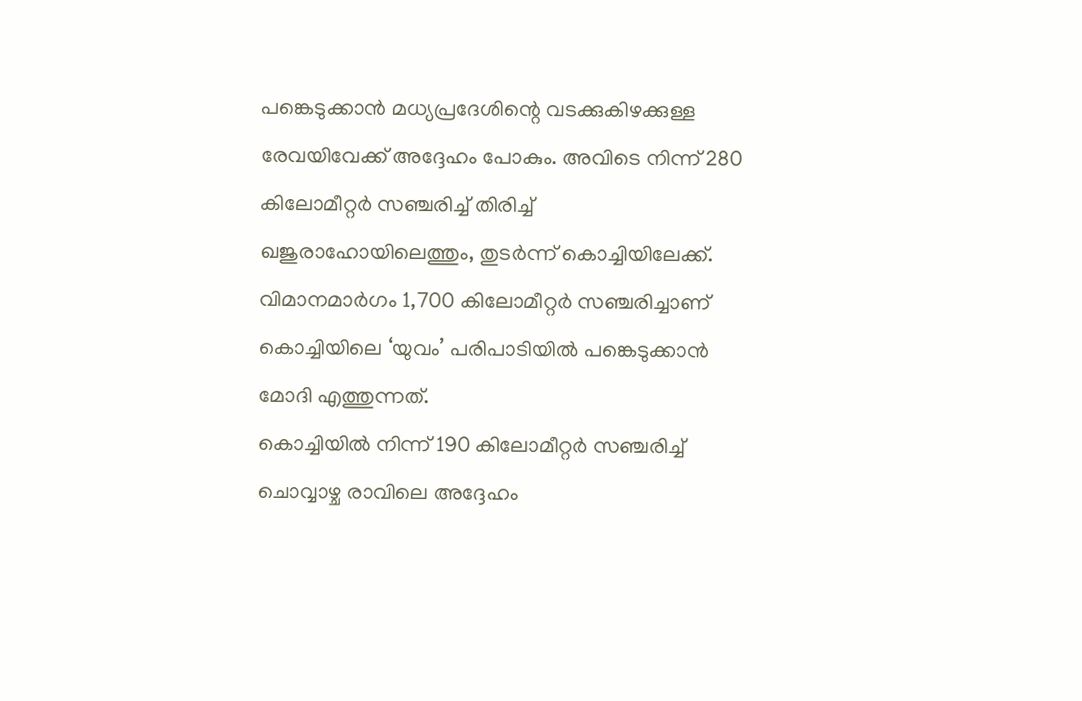പങ്കെടുക്കാൻ മധ്യപ്രദേശിന്റെ വടക്കുകിഴക്കുള്ള രേവയിവേക്ക് അദ്ദേഹം പോകും. അവിടെ നിന്ന് 280 കിലോമീറ്റർ സഞ്ചരിച്ച് തിരിച്ച് ഖജുരാഹോയിലെത്തും, തുടർന്ന് കൊച്ചിയിലേക്ക്. വിമാനമാർഗം 1,700 കിലോമീറ്റർ സഞ്ചരിച്ചാണ് കൊച്ചിയിലെ ‘യുവം’ പരിപാടിയിൽ പങ്കെടുക്കാൻ മോദി എത്തുന്നത്.
കൊച്ചിയിൽ നിന്ന് 190 കിലോമീറ്റർ സഞ്ചരിച്ച് ചൊവ്വാഴ്ച രാവിലെ അദ്ദേഹം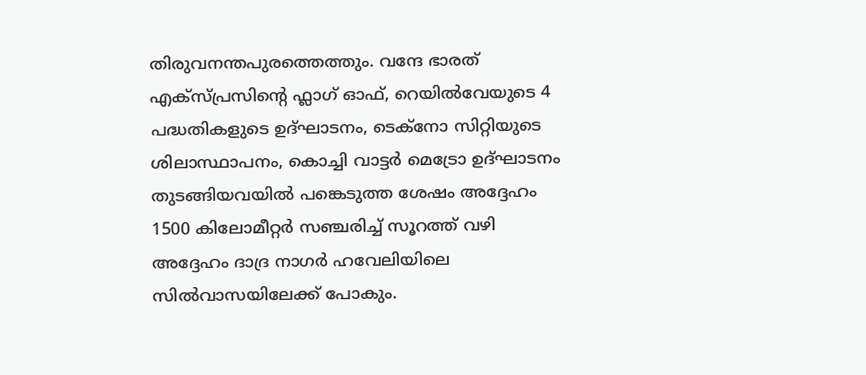തിരുവനന്തപുരത്തെത്തും. വന്ദേ ഭാരത് എക്സ്പ്രസിന്റെ ഫ്ലാഗ് ഓഫ്, റെയിൽവേയുടെ 4 പദ്ധതികളുടെ ഉദ്ഘാടനം, ടെക്നോ സിറ്റിയുടെ ശിലാസ്ഥാപനം, കൊച്ചി വാട്ടർ മെട്രോ ഉദ്ഘാടനം തുടങ്ങിയവയിൽ പങ്കെടുത്ത ശേഷം അദ്ദേഹം 1500 കിലോമീറ്റർ സഞ്ചരിച്ച് സൂറത്ത് വഴി അദ്ദേഹം ദാദ്ര നാഗർ ഹവേലിയിലെ സിൽവാസയിലേക്ക് പോകും.